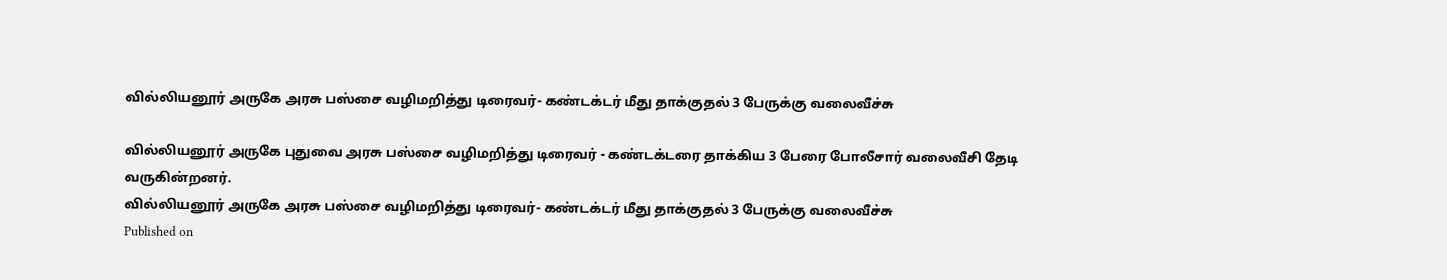வில்லியனூர் அருகே அரசு பஸ்சை வழிமறித்து டிரைவர்- கண்டக்டர் மீது தாக்குதல் 3 பேருக்கு வலைவீச்சு

வில்லியனூர் அருகே புதுவை அரசு பஸ்சை வழிமறித்து டிரைவர் - கண்டக்டரை தாக்கிய 3 பேரை போலீசார் வலைவீசி தேடி வருகின்றனர்.
வில்லியனூர் அருகே அரசு பஸ்சை வழிமறித்து டிரைவர்- கண்டக்டர் மீது தாக்குதல் 3 பேருக்கு வலைவீச்சு
Published on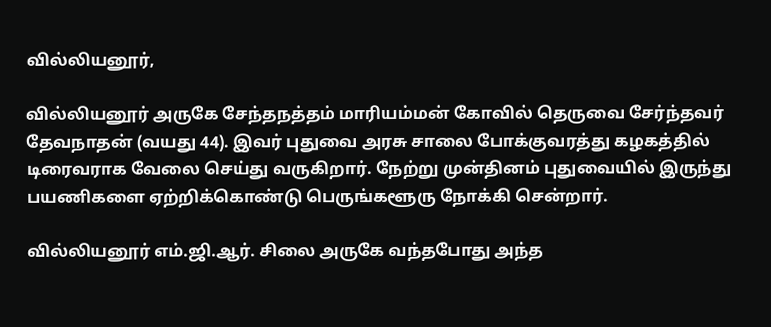வில்லியனூர்,

வில்லியனூர் அருகே சேந்தநத்தம் மாரியம்மன் கோவில் தெருவை சேர்ந்தவர் தேவநாதன் (வயது 44). இவர் புதுவை அரசு சாலை போக்குவரத்து கழகத்தில் டிரைவராக வேலை செய்து வருகிறார். நேற்று முன்தினம் புதுவையில் இருந்து பயணிகளை ஏற்றிக்கொண்டு பெருங்களூரு நோக்கி சென்றார்.

வில்லியனூர் எம்.ஜி.ஆர். சிலை அருகே வந்தபோது அந்த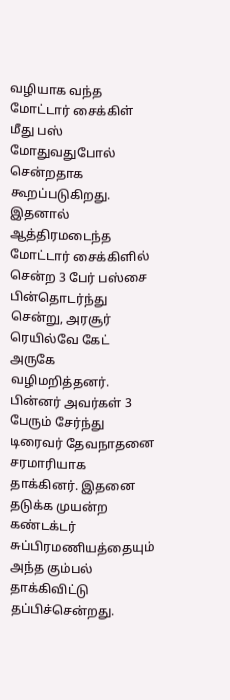வழியாக வந்த மோட்டார் சைக்கிள் மீது பஸ் மோதுவதுபோல் சென்றதாக கூறப்படுகிறது. இதனால் ஆத்திரமடைந்த மோட்டார் சைக்கிளில் சென்ற 3 பேர் பஸ்சை பின்தொடர்ந்து சென்று, அரசூர் ரெயில்வே கேட் அருகே வழிமறித்தனர். பின்னர் அவர்கள் 3 பேரும் சேர்ந்து டிரைவர் தேவநாதனை சரமாரியாக தாக்கினர். இதனை தடுக்க முயன்ற கண்டக்டர் சுப்பிரமணியத்தையும் அந்த கும்பல் தாக்கிவிட்டு தப்பிச்சென்றது.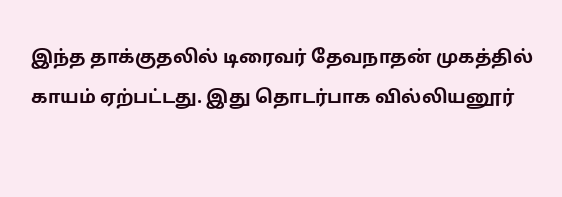இந்த தாக்குதலில் டிரைவர் தேவநாதன் முகத்தில் காயம் ஏற்பட்டது. இது தொடர்பாக வில்லியனூர்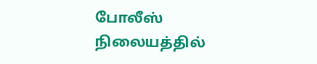போலீஸ் நிலையத்தில்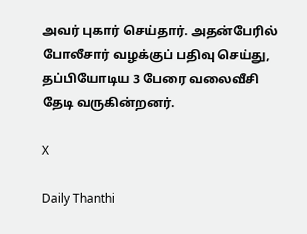அவர் புகார் செய்தார். அதன்பேரில் போலீசார் வழக்குப் பதிவு செய்து, தப்பியோடிய 3 பேரை வலைவீசி தேடி வருகின்றனர்.

X

Daily Thanthi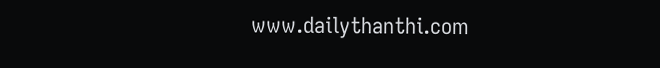www.dailythanthi.com